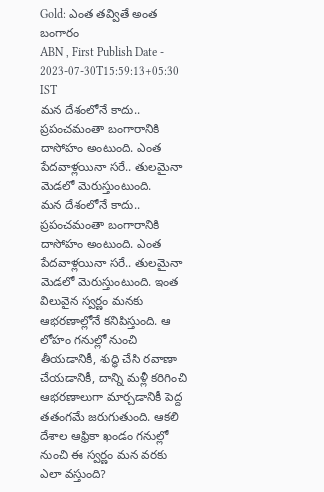Gold: ఎంత తవ్వితే అంత బంగారం
ABN , First Publish Date - 2023-07-30T15:59:13+05:30 IST
మన దేశంలోనే కాదు.. ప్రపంచమంతా బంగారానికి దాసోహం అంటుంది. ఎంత పేదవాళ్లయినా సరే.. తులమైనా మెడలో మెరుస్తుంటుంది.
మన దేశంలోనే కాదు.. ప్రపంచమంతా బంగారానికి దాసోహం అంటుంది. ఎంత పేదవాళ్లయినా సరే.. తులమైనా మెడలో మెరుస్తుంటుంది. ఇంత విలువైన స్వర్ణం మనకు ఆభరణాల్లోనే కనిపిస్తుంది. ఆ లోహం గనుల్లో నుంచి తీయడానికీ, శుద్ధి చేసి రవాణా చేయడానికీ, దాన్ని మళ్లీ కరిగించి ఆభరణాలుగా మార్చడానికీ పెద్ద తతంగమే జరుగుతుంది. ఆకలి దేశాల ఆఫ్రికా ఖండం గనుల్లో నుంచి ఈ స్వర్ణం మన వరకు ఎలా వస్తుంది?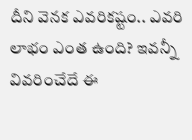దీని వెనక ఎవరికష్టం.. ఎవరి లాభం ఎంత ఉంది? ఇవన్నీ వివరించేదే ఈ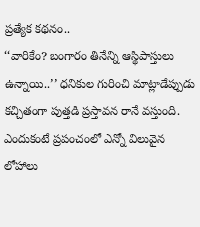ప్రత్యేక కథనం..
‘‘వారికేం? బంగారం తినేన్ని ఆస్థిపాస్తులు ఉన్నాయి..’’ ధనికుల గురించి మాట్లాడేప్పుడు కచ్చితంగా పుత్తడి ప్రస్తావన రానే వస్తుంది. ఎందుకంటే ప్రపంచంలో ఎన్నో విలువైన లోహాలు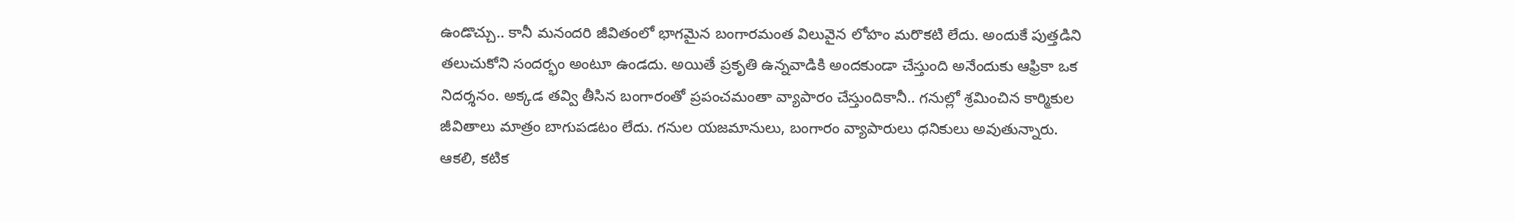ఉండొచ్చు.. కానీ మనందరి జీవితంలో భాగమైన బంగారమంత విలువైన లోహం మరొకటి లేదు. అందుకే పుత్తడిని తలుచుకోని సందర్భం అంటూ ఉండదు. అయితే ప్రకృతి ఉన్నవాడికి అందకుండా చేస్తుంది అనేందుకు ఆఫ్రికా ఒక నిదర్శనం. అక్కడ తవ్వి తీసిన బంగారంతో ప్రపంచమంతా వ్యాపారం చేస్తుందికానీ.. గనుల్లో శ్రమించిన కార్మికుల జీవితాలు మాత్రం బాగుపడటం లేదు. గనుల యజమానులు, బంగారం వ్యాపారులు ధనికులు అవుతున్నారు.
ఆకలి, కటిక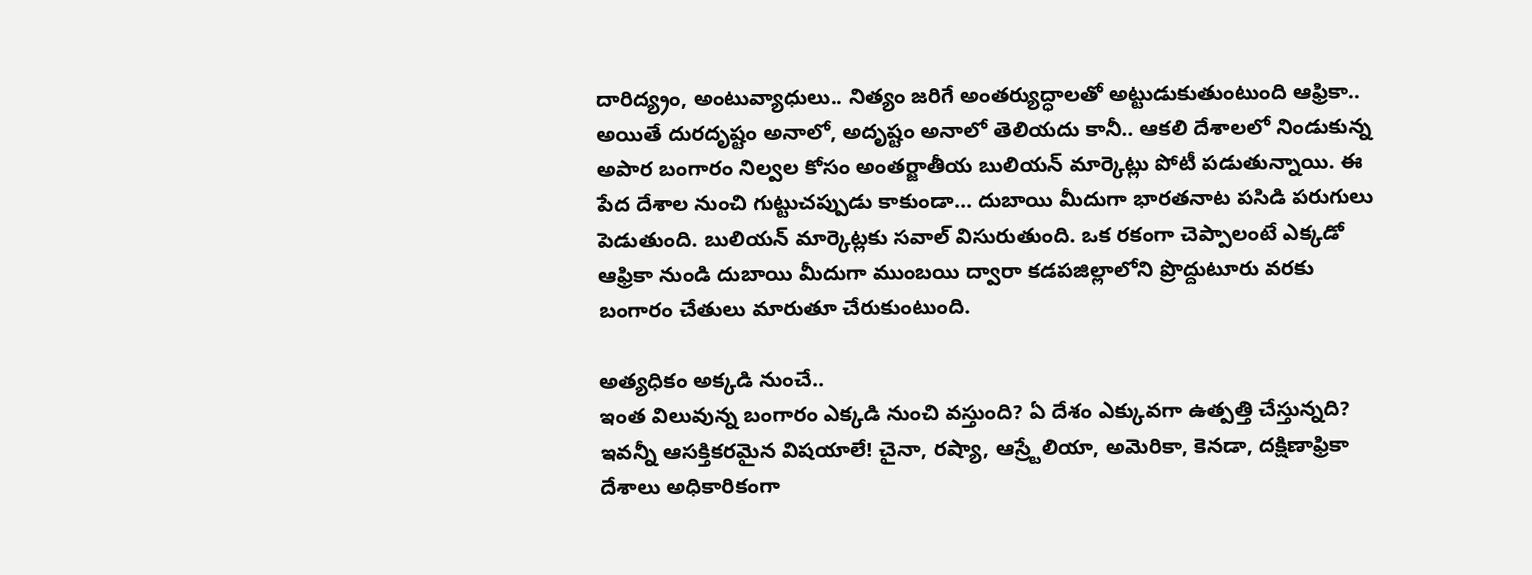దారిద్య్రం, అంటువ్యాధులు.. నిత్యం జరిగే అంతర్యుద్ధాలతో అట్టుడుకుతుంటుంది ఆఫ్రికా.. అయితే దురదృష్టం అనాలో, అదృష్టం అనాలో తెలియదు కానీ.. ఆకలి దేశాలలో నిండుకున్న అపార బంగారం నిల్వల కోసం అంతర్జాతీయ బులియన్ మార్కెట్లు పోటీ పడుతున్నాయి. ఈ పేద దేశాల నుంచి గుట్టుచప్పుడు కాకుండా... దుబాయి మీదుగా భారతనాట పసిడి పరుగులు పెడుతుంది. బులియన్ మార్కెట్లకు సవాల్ విసురుతుంది. ఒక రకంగా చెప్పాలంటే ఎక్కడో ఆఫ్రికా నుండి దుబాయి మీదుగా ముంబయి ద్వారా కడపజిల్లాలోని ప్రొద్దుటూరు వరకు బంగారం చేతులు మారుతూ చేరుకుంటుంది.

అత్యధికం అక్కడి నుంచే..
ఇంత విలువున్న బంగారం ఎక్కడి నుంచి వస్తుంది? ఏ దేశం ఎక్కువగా ఉత్పత్తి చేస్తున్నది? ఇవన్నీ ఆసక్తికరమైన విషయాలే! చైనా, రష్యా, ఆస్ర్టేలియా, అమెరికా, కెనడా, దక్షిణాఫ్రికా దేశాలు అధికారికంగా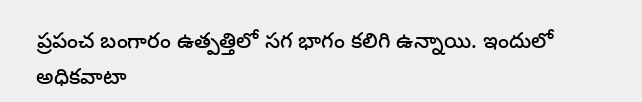ప్రపంచ బంగారం ఉత్పత్తిలో సగ భాగం కలిగి ఉన్నాయి. ఇందులో అధికవాటా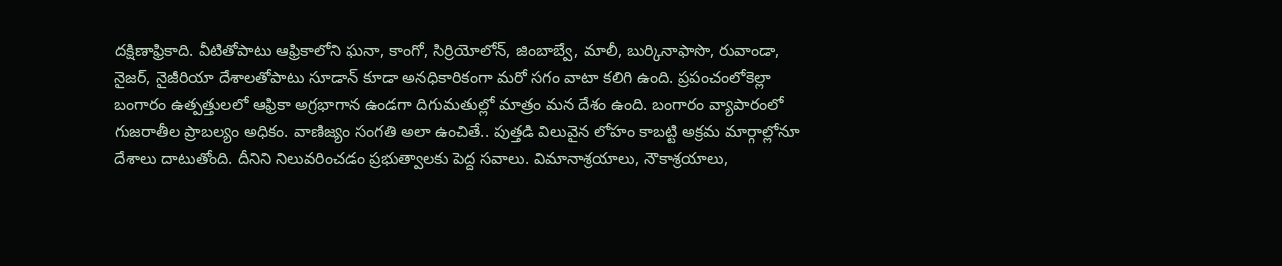దక్షిణాఫ్రికాది. వీటితోపాటు ఆఫ్రికాలోని ఘనా, కాంగో, సిర్రియోలోన్, జింబాబ్వే, మాలీ, బుర్కినాఫాసొ, రువాండా, నైజర్, నైజీరియా దేశాలతోపాటు సూడాన్ కూడా అనధికారికంగా మరో సగం వాటా కలిగి ఉంది. ప్రపంచంలోకెల్లా బంగారం ఉత్పత్తులలో ఆఫ్రికా అగ్రభాగాన ఉండగా దిగుమతుల్లో మాత్రం మన దేశం ఉంది. బంగారం వ్యాపారంలో గుజరాతీల ప్రాబల్యం అధికం. వాణిజ్యం సంగతి అలా ఉంచితే.. పుత్తడి విలువైన లోహం కాబట్టి అక్రమ మార్గాల్లోనూ దేశాలు దాటుతోంది. దీనిని నిలువరించడం ప్రభుత్వాలకు పెద్ద సవాలు. విమానాశ్రయాలు, నౌకాశ్రయాలు,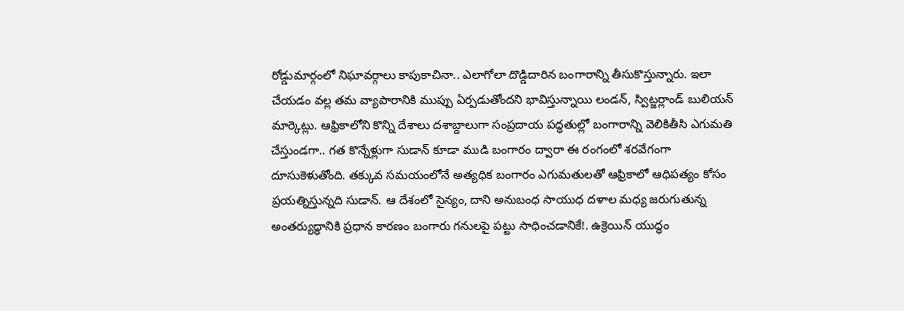రోడ్డుమార్గంలో నిఘావర్గాలు కాపుకాచినా.. ఎలాగోలా దొడ్డిదారిన బంగారాన్ని తీసుకొస్తున్నారు. ఇలా చేయడం వల్ల తమ వ్యాపారానికి ముప్పు ఏర్పడుతోందని భావిస్తున్నాయి లండన్, స్విట్జర్లాండ్ బులియన్ మార్కెట్లు. ఆఫ్రికాలోని కొన్ని దేశాలు దశాబ్దాలుగా సంప్రదాయ పద్ధతుల్లో బంగారాన్ని వెలికితీసి ఎగుమతి చేస్తుండగా.. గత కొన్నేళ్లుగా సుడాన్ కూడా ముడి బంగారం ద్వారా ఈ రంగంలో శరవేగంగా దూసుకెళుతోంది. తక్కువ సమయంలోనే అత్యధిక బంగారం ఎగుమతులతో ఆఫ్రికాలో ఆధిపత్యం కోసం ప్రయత్నిస్తున్నది సుడాన్. ఆ దేశంలో సైన్యం, దాని అనుబంధ సాయుధ దళాల మధ్య జరుగుతున్న అంతర్యుద్ధానికి ప్రధాన కారణం బంగారు గనులపై పట్టు సాధించడానికే!. ఉక్రెయిన్ యుద్ధం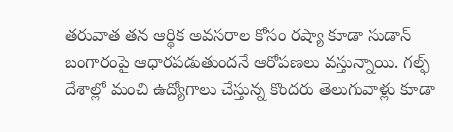తరువాత తన ఆర్థిక అవసరాల కోసం రష్యా కూడా సుడాన్ బంగారంపై ఆధారపడుతుందనే ఆరోపణలు వస్తున్నాయి. గల్ఫ్ దేశాల్లో మంచి ఉద్యోగాలు చేస్తున్న కొందరు తెలుగువాళ్లు కూడా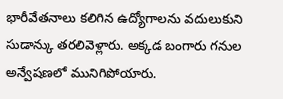భారీవేతనాలు కలిగిన ఉద్యోగాలను వదులుకుని సుడాన్కు తరలివెళ్లారు. అక్కడ బంగారు గనుల అన్వేషణలో మునిగిపోయారు.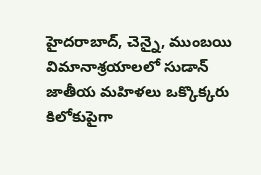హైదరాబాద్, చెన్నై, ముంబయి విమానాశ్రయాలలో సుడాన్ జాతీయ మహిళలు ఒక్కొక్కరు కిలోకుపైగా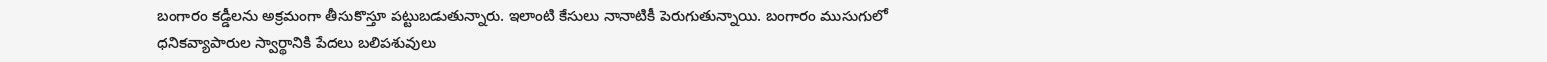బంగారం కడ్డీలను అక్రమంగా తీసుకొస్తూ పట్టుబడుతున్నారు. ఇలాంటి కేసులు నానాటికీ పెరుగుతున్నాయి. బంగారం ముసుగులో ధనికవ్యాపారుల స్వార్థానికి పేదలు బలిపశువులు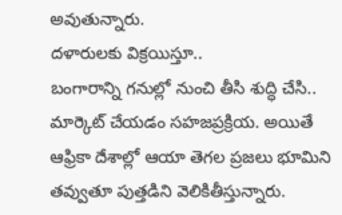అవుతున్నారు.
దళారులకు విక్రయిస్తూ..
బంగారాన్ని గనుల్లో నుంచి తీసి శుద్ధి చేసి.. మార్కెట్ చేయడం సహజప్రక్రియ. అయితే ఆఫ్రికా దేశాల్లో ఆయా తెగల ప్రజలు భూమిని తవ్వుతూ పుత్తడిని వెలికితీస్తున్నారు.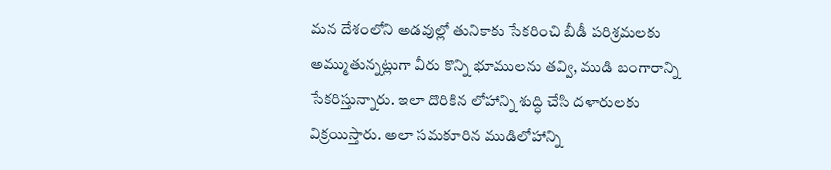మన దేశంలోని అడవుల్లో తునికాకు సేకరించి బీడీ పరిశ్రమలకు అమ్ముతున్నట్లుగా వీరు కొన్ని భూములను తవ్వి, ముడి బంగారాన్ని సేకరిస్తున్నారు. ఇలా దొరికిన లోహాన్ని శుద్ధి చేసి దళారులకు విక్రయిస్తారు. అలా సమకూరిన ముడిలోహాన్ని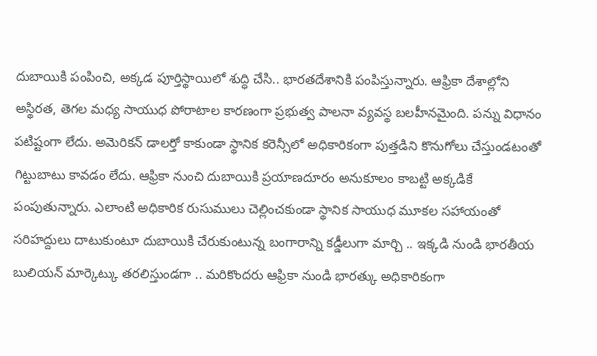దుబాయికి పంపించి, అక్కడ పూర్తిస్థాయిలో శుద్ధి చేసి.. భారతదేశానికి పంపిస్తున్నారు. ఆఫ్రికా దేశాల్లోని అస్థిరత, తెగల మధ్య సాయుధ పోరాటాల కారణంగా ప్రభుత్వ పాలనా వ్యవస్థ బలహీనమైంది. పన్ను విధానం పటిష్టంగా లేదు. అమెరికన్ డాలర్తో కాకుండా స్థానిక కరెన్సీలో అధికారికంగా పుత్తడిని కొనుగోలు చేస్తుండటంతో గిట్టుబాటు కావడం లేదు. ఆఫ్రికా నుంచి దుబాయికి ప్రయాణదూరం అనుకూలం కాబట్టి అక్కడికే పంపుతున్నారు. ఎలాంటి అధికారిక రుసుములు చెల్లించకుండా స్థానిక సాయుధ మూకల సహాయంతో సరిహద్దులు దాటుకుంటూ దుబాయికి చేరుకుంటున్న బంగారాన్ని కడ్డీలుగా మార్చి .. ఇక్కడి నుండి భారతీయ బులియన్ మార్కెట్కు తరలిస్తుండగా .. మరికొందరు ఆఫ్రికా నుండి భారత్కు అధికారికంగా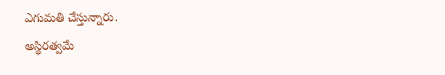ఎగుమతి చేస్తున్నారు.
అస్థిరత్వమే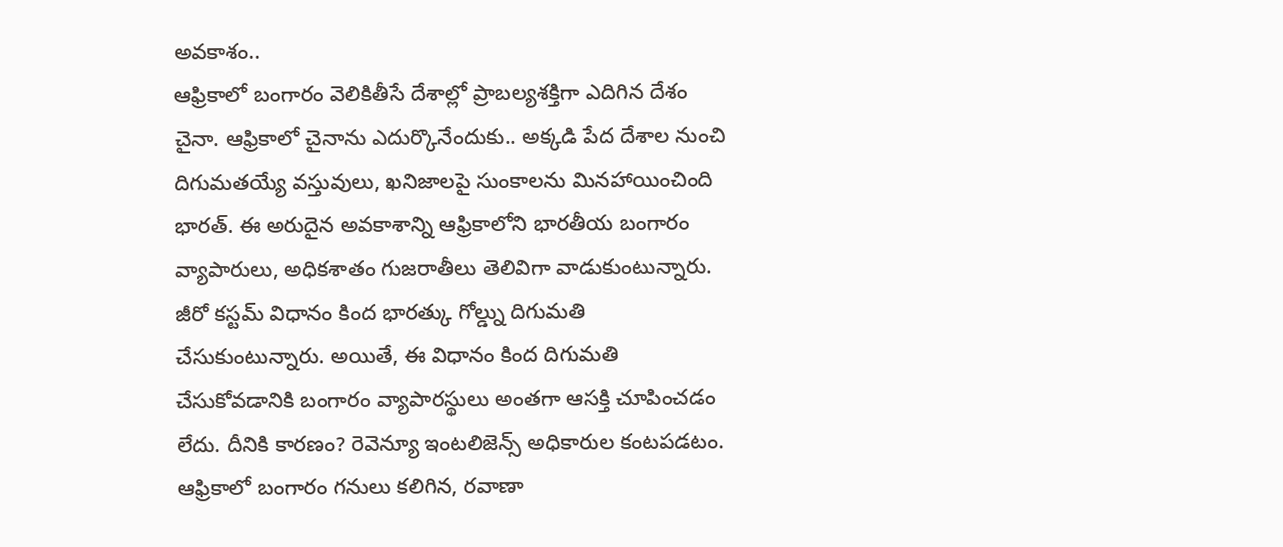అవకాశం..
ఆఫ్రికాలో బంగారం వెలికితీసే దేశాల్లో ప్రాబల్యశక్తిగా ఎదిగిన దేశం చైనా. ఆఫ్రికాలో చైనాను ఎదుర్కొనేందుకు.. అక్కడి పేద దేశాల నుంచి దిగుమతయ్యే వస్తువులు, ఖనిజాలపై సుంకాలను మినహాయించింది భారత్. ఈ అరుదైన అవకాశాన్ని ఆఫ్రికాలోని భారతీయ బంగారం వ్యాపారులు, అధికశాతం గుజరాతీలు తెలివిగా వాడుకుంటున్నారు. జీరో కస్టమ్ విధానం కింద భారత్కు గోల్డ్ను దిగుమతి చేసుకుంటున్నారు. అయితే, ఈ విధానం కింద దిగుమతి చేసుకోవడానికి బంగారం వ్యాపారస్థులు అంతగా ఆసక్తి చూపించడం లేదు. దీనికి కారణం? రెవెన్యూ ఇంటలిజెన్స్ అధికారుల కంటపడటం. ఆఫ్రికాలో బంగారం గనులు కలిగిన, రవాణా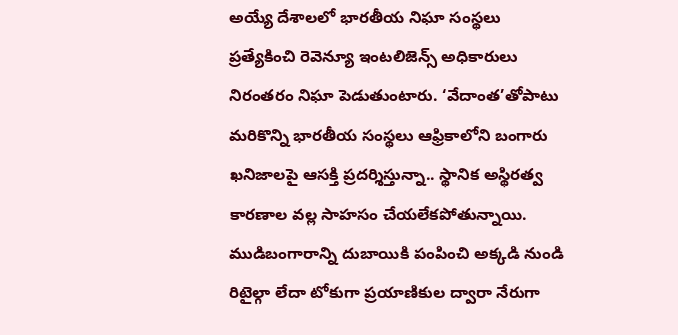అయ్యే దేశాలలో భారతీయ నిఘా సంస్థలు ప్రత్యేకించి రెవెన్యూ ఇంటలిజెన్స్ అధికారులు నిరంతరం నిఘా పెడుతుంటారు. ‘వేదాంత’తోపాటు మరికొన్ని భారతీయ సంస్థలు ఆఫ్రికాలోని బంగారు ఖనిజాలపై ఆసక్తి ప్రదర్శిస్తున్నా.. స్థానిక అస్థిరత్వ కారణాల వల్ల సాహసం చేయలేకపోతున్నాయి.
ముడిబంగారాన్ని దుబాయికి పంపించి అక్కడి నుండి రిటైల్గా లేదా టోకుగా ప్రయాణికుల ద్వారా నేరుగా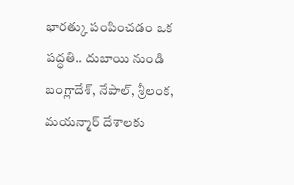భారత్కు పంపించడం ఒక పద్ధతి.. దుబాయి నుండి బంగ్లాదేశ్, నేపాల్, శ్రీలంక, మయన్మార్ దేశాలకు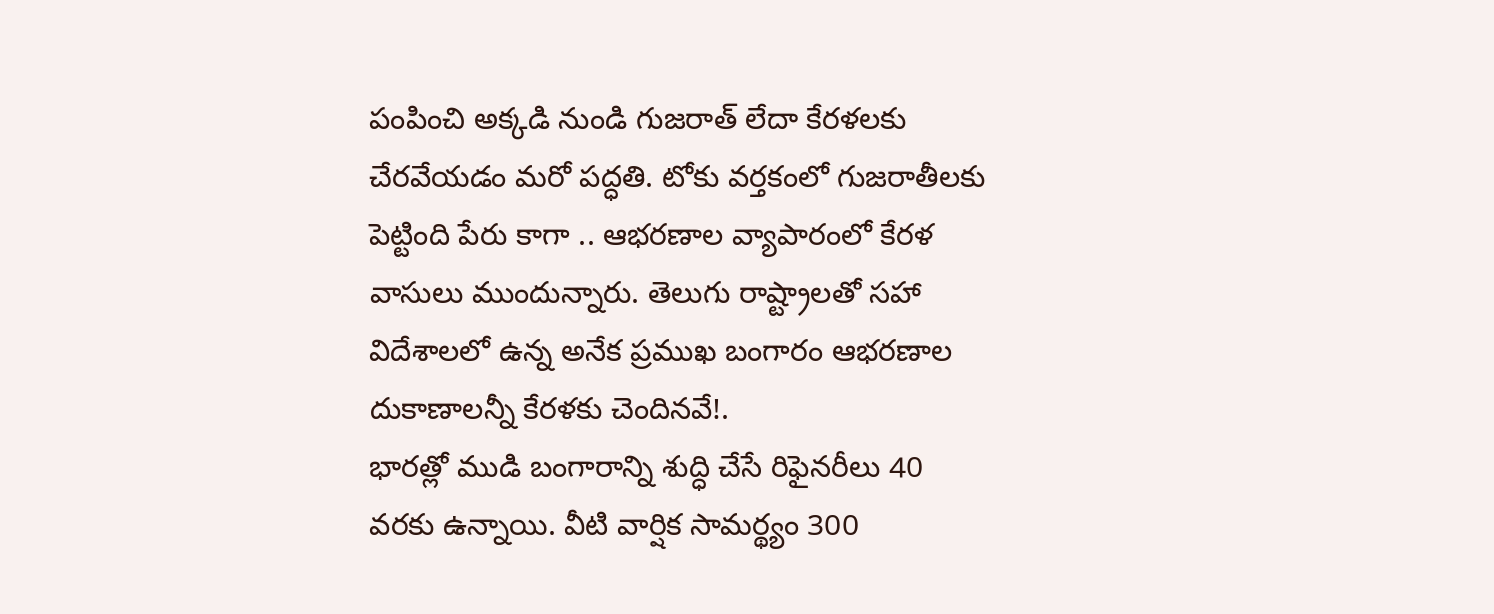పంపించి అక్కడి నుండి గుజరాత్ లేదా కేరళలకు చేరవేయడం మరో పద్ధతి. టోకు వర్తకంలో గుజరాతీలకు పెట్టింది పేరు కాగా .. ఆభరణాల వ్యాపారంలో కేరళ వాసులు ముందున్నారు. తెలుగు రాష్ట్రాలతో సహా విదేశాలలో ఉన్న అనేక ప్రముఖ బంగారం ఆభరణాల దుకాణాలన్నీ కేరళకు చెందినవే!.
భారత్లో ముడి బంగారాన్ని శుద్ధి చేసే రిఫైనరీలు 40 వరకు ఉన్నాయి. వీటి వార్షిక సామర్థ్యం 300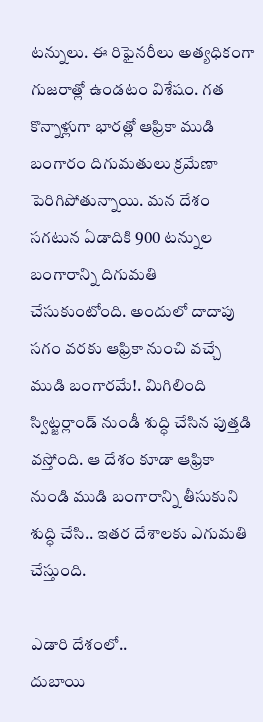టన్నులు. ఈ రిఫైనరీలు అత్యధికంగా గుజరాత్లో ఉండటం విశేషం. గత కొన్నాళ్లుగా భారత్లో ఆఫ్రికా ముడి బంగారం దిగుమతులు క్రమేణా పెరిగిపోతున్నాయి. మన దేశం సగటున ఏడాదికి 900 టన్నుల బంగారాన్ని దిగుమతి చేసుకుంటోంది. అందులో దాదాపు సగం వరకు ఆఫ్రికా నుంచి వచ్చే ముడి బంగారమే!. మిగిలింది స్విట్జర్లాండ్ నుండీ శుద్ధి చేసిన పుత్తడి వస్తోంది. ఆ దేశం కూడా ఆఫ్రికా నుండి ముడి బంగారాన్ని తీసుకుని శుద్ధి చేసి.. ఇతర దేశాలకు ఎగుమతి చేస్తుంది.

ఎడారి దేశంలో..
దుబాయి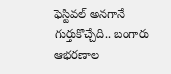ఫెస్టివల్ అనగానే గుర్తుకొచ్చేది.. బంగారు ఆభరణాల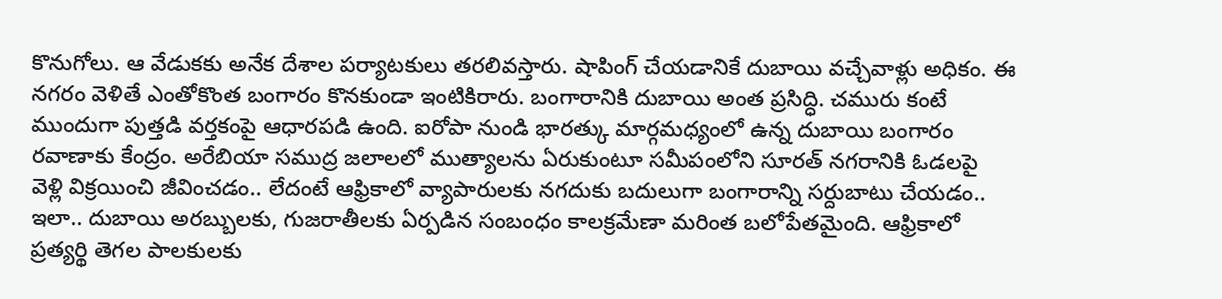కొనుగోలు. ఆ వేడుకకు అనేక దేశాల పర్యాటకులు తరలివస్తారు. షాపింగ్ చేయడానికే దుబాయి వచ్చేవాళ్లు అధికం. ఈ నగరం వెళితే ఎంతోకొంత బంగారం కొనకుండా ఇంటికిరారు. బంగారానికి దుబాయి అంత ప్రసిద్ధి. చమురు కంటే ముందుగా పుత్తడి వర్తకంపై ఆధారపడి ఉంది. ఐరోపా నుండి భారత్కు మార్గమధ్యంలో ఉన్న దుబాయి బంగారం రవాణాకు కేంద్రం. అరేబియా సముద్ర జలాలలో ముత్యాలను ఏరుకుంటూ సమీపంలోని సూరత్ నగరానికి ఓడలపై వెళ్లి విక్రయించి జీవించడం.. లేదంటే ఆఫ్రికాలో వ్యాపారులకు నగదుకు బదులుగా బంగారాన్ని సర్దుబాటు చేయడం.. ఇలా.. దుబాయి అరబ్బులకు, గుజరాతీలకు ఏర్పడిన సంబంధం కాలక్రమేణా మరింత బలోపేతమైంది. ఆఫ్రికాలో ప్రత్యర్థి తెగల పాలకులకు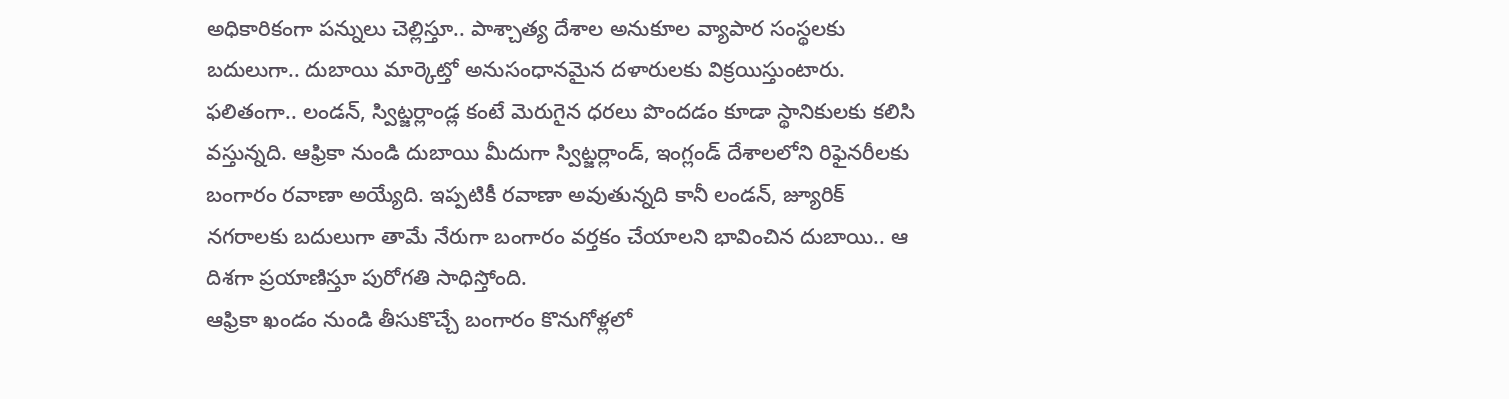అధికారికంగా పన్నులు చెల్లిస్తూ.. పాశ్చాత్య దేశాల అనుకూల వ్యాపార సంస్థలకు బదులుగా.. దుబాయి మార్కెట్తో అనుసంధానమైన దళారులకు విక్రయిస్తుంటారు. ఫలితంగా.. లండన్, స్విట్జర్లాండ్ల కంటే మెరుగైన ధరలు పొందడం కూడా స్థానికులకు కలిసి వస్తున్నది. ఆఫ్రికా నుండి దుబాయి మీదుగా స్విట్జర్లాండ్, ఇంగ్లండ్ దేశాలలోని రిఫైనరీలకు బంగారం రవాణా అయ్యేది. ఇప్పటికీ రవాణా అవుతున్నది కానీ లండన్, జ్యూరిక్ నగరాలకు బదులుగా తామే నేరుగా బంగారం వర్తకం చేయాలని భావించిన దుబాయి.. ఆ దిశగా ప్రయాణిస్తూ పురోగతి సాధిస్తోంది.
ఆఫ్రికా ఖండం నుండి తీసుకొచ్చే బంగారం కొనుగోళ్లలో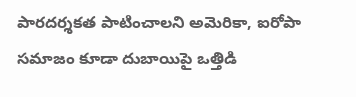పారదర్శకత పాటించాలని అమెరికా, ఐరోపా సమాజం కూడా దుబాయిపై ఒత్తిడి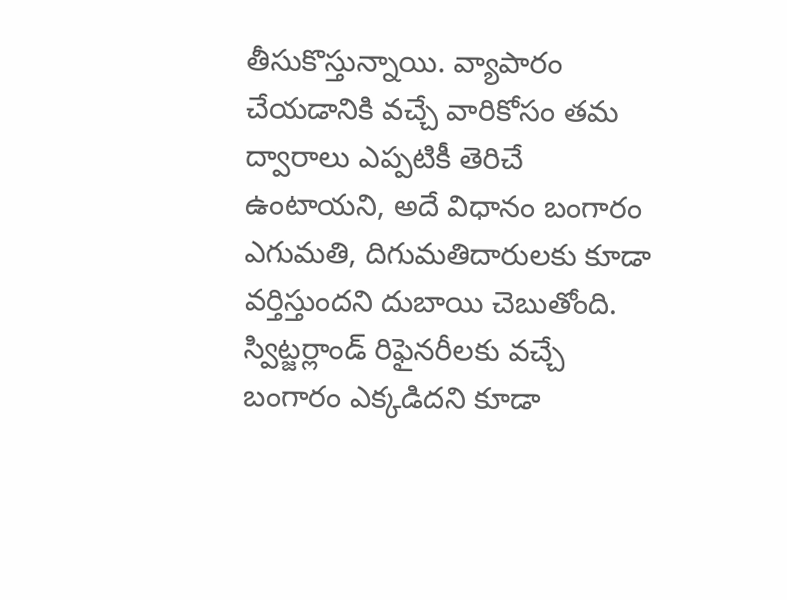తీసుకొస్తున్నాయి. వ్యాపారం చేయడానికి వచ్చే వారికోసం తమ ద్వారాలు ఎప్పటికీ తెరిచే ఉంటాయని, అదే విధానం బంగారం ఎగుమతి, దిగుమతిదారులకు కూడా వర్తిస్తుందని దుబాయి చెబుతోంది. స్విట్జర్లాండ్ రిఫైనరీలకు వచ్చే బంగారం ఎక్కడిదని కూడా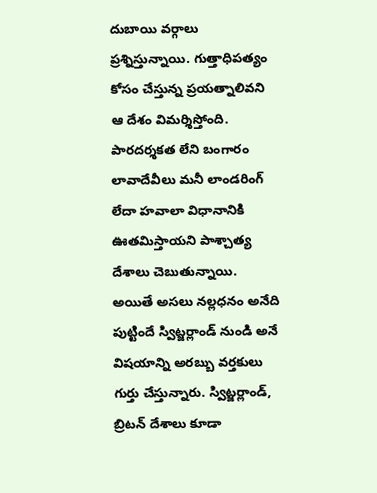దుబాయి వర్గాలు ప్రశ్నిస్తున్నాయి. గుత్తాధిపత్యం కోసం చేస్తున్న ప్రయత్నాలివని ఆ దేశం విమర్శిస్తోంది. పారదర్శకత లేని బంగారం లావాదేవీలు మనీ లాండరింగ్ లేదా హవాలా విధానానికి ఊతమిస్తాయని పాశ్చాత్య దేశాలు చెబుతున్నాయి. అయితే అసలు నల్లధనం అనేది పుట్టిందే స్విట్జర్లాండ్ నుండి అనే విషయాన్ని అరబ్బు వర్తకులు గుర్తు చేస్తున్నారు. స్విట్జర్లాండ్, బ్రిటన్ దేశాలు కూడా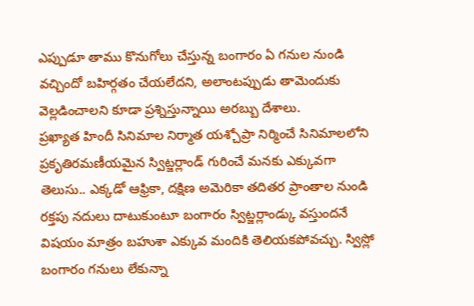ఎప్పుడూ తాము కొనుగోలు చేస్తున్న బంగారం ఏ గనుల నుండి వచ్చిందో బహిర్గతం చేయలేదని, అలాంటప్పుడు తామెందుకు వెల్లడించాలని కూడా ప్రశ్నిస్తున్నాయి అరబ్బు దేశాలు.
ప్రఖ్యాత హిందీ సినిమాల నిర్మాత యశ్చోప్రా నిర్మించే సినిమాలలోని ప్రకృతిరమణీయమైన స్విట్జర్లాండ్ గురించే మనకు ఎక్కువగా తెలుసు.. ఎక్కడో ఆఫ్రికా, దక్షిణ అమెరికా తదితర ప్రాంతాల నుండి రక్తపు నదులు దాటుకుంటూ బంగారం స్విట్జర్లాండ్కు వస్తుందనే విషయం మాత్రం బహుశా ఎక్కువ మందికి తెలియకపోవచ్చు. స్విస్లో బంగారం గనులు లేకున్నా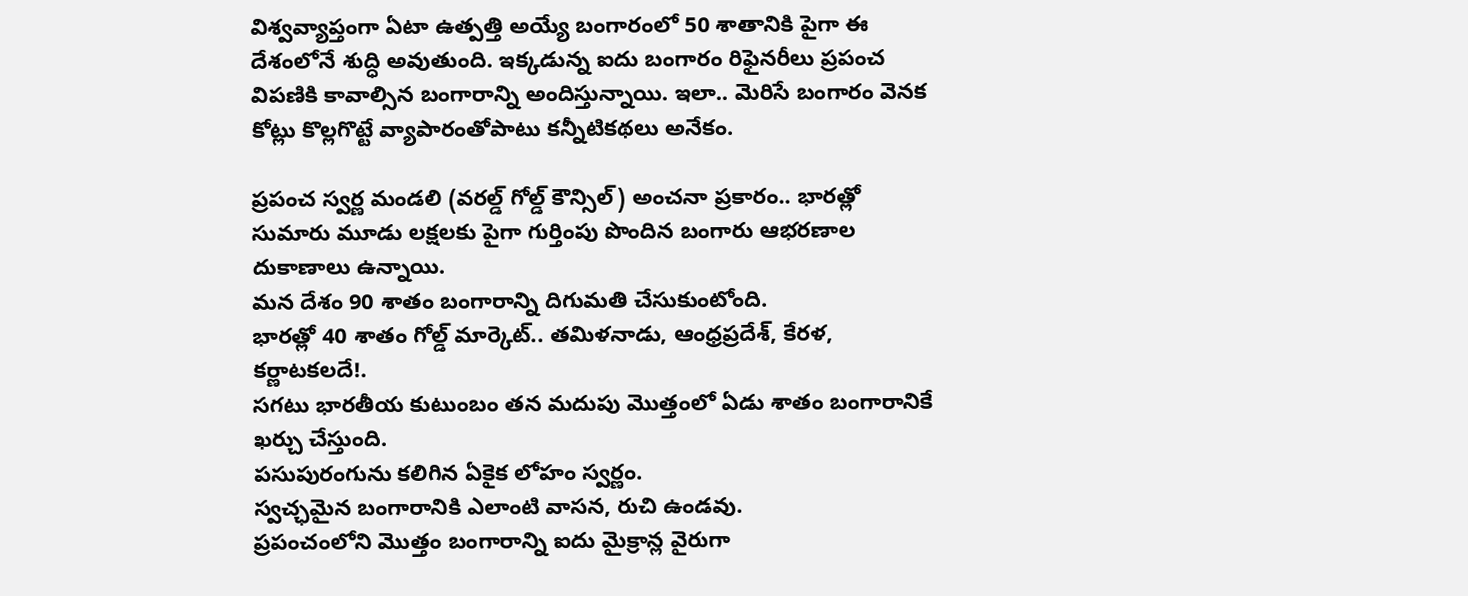విశ్వవ్యాప్తంగా ఏటా ఉత్పత్తి అయ్యే బంగారంలో 50 శాతానికి పైగా ఈ దేశంలోనే శుద్ధి అవుతుంది. ఇక్కడున్న ఐదు బంగారం రిఫైనరీలు ప్రపంచ విపణికి కావాల్సిన బంగారాన్ని అందిస్తున్నాయి. ఇలా.. మెరిసే బంగారం వెనక కోట్లు కొల్లగొట్టే వ్యాపారంతోపాటు కన్నీటికథలు అనేకం.

ప్రపంచ స్వర్ణ మండలి (వరల్డ్ గోల్డ్ కౌన్సిల్) అంచనా ప్రకారం.. భారత్లో సుమారు మూడు లక్షలకు పైగా గుర్తింపు పొందిన బంగారు ఆభరణాల దుకాణాలు ఉన్నాయి.
మన దేశం 90 శాతం బంగారాన్ని దిగుమతి చేసుకుంటోంది.
భారత్లో 40 శాతం గోల్డ్ మార్కెట్.. తమిళనాడు, ఆంధ్రప్రదేశ్, కేరళ, కర్ణాటకలదే!.
సగటు భారతీయ కుటుంబం తన మదుపు మొత్తంలో ఏడు శాతం బంగారానికే ఖర్చు చేస్తుంది.
పసుపురంగును కలిగిన ఏకైక లోహం స్వర్ణం.
స్వచ్ఛమైన బంగారానికి ఎలాంటి వాసన, రుచి ఉండవు.
ప్రపంచంలోని మొత్తం బంగారాన్ని ఐదు మైక్రాన్ల వైరుగా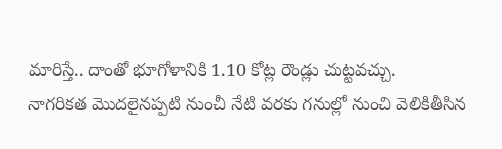మారిస్తే.. దాంతో భూగోళానికి 1.10 కోట్ల రౌండ్లు చుట్టవచ్చు.
నాగరికత మొదలైనప్పటి నుంచీ నేటి వరకు గనుల్లో నుంచి వెలికితీసిన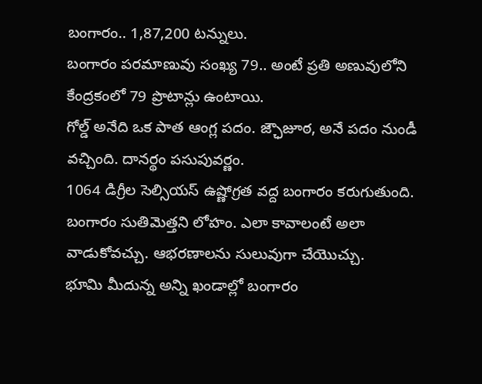బంగారం.. 1,87,200 టన్నులు.
బంగారం పరమాణువు సంఖ్య 79.. అంటే ప్రతి అణువులోని కేంద్రకంలో 79 ప్రొటాన్లు ఉంటాయి.
గోల్డ్ అనేది ఒక పాత ఆంగ్ల పదం. జ్ఛౌజూఠ, అనే పదం నుండీ వచ్చింది. దానర్థం పసుపువర్ణం.
1064 డిగ్రీల సెల్సియస్ ఉష్ణోగ్రత వద్ద బంగారం కరుగుతుంది.
బంగారం సుతిమెత్తని లోహం. ఎలా కావాలంటే అలా వాడుకోవచ్చు. ఆభరణాలను సులువుగా చేయొచ్చు.
భూమి మీదున్న అన్ని ఖండాల్లో బంగారం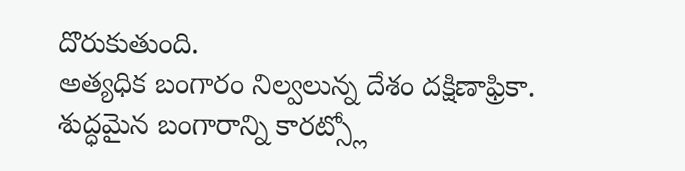దొరుకుతుంది.
అత్యధిక బంగారం నిల్వలున్న దేశం దక్షిణాఫ్రికా.
శుద్ధమైన బంగారాన్ని కారట్స్లో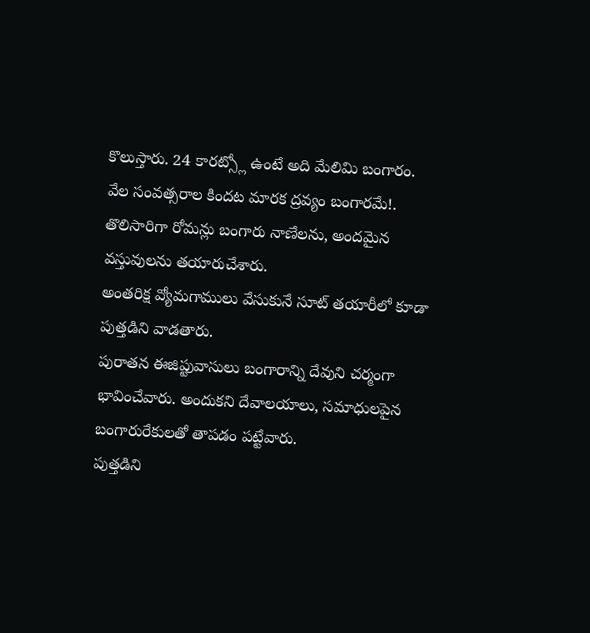కొలుస్తారు. 24 కారట్స్లో ఉంటే అది మేలిమి బంగారం.
వేల సంవత్సరాల కిందట మారక ద్రవ్యం బంగారమే!.
తొలిసారిగా రోమన్లు బంగారు నాణేలను, అందమైన వస్తువులను తయారుచేశారు.
అంతరిక్ష వ్యోమగాములు వేసుకునే సూట్ తయారీలో కూడా పుత్తడిని వాడతారు.
పురాతన ఈజిప్టువాసులు బంగారాన్ని దేవుని చర్మంగా భావించేవారు. అందుకని దేవాలయాలు, సమాధులపైన బంగారురేకులతో తాపడం పట్టేవారు.
పుత్తడిని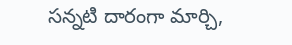సన్నటి దారంగా మార్చి,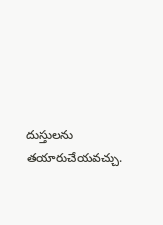దుస్తులను తయారుచేయవచ్చు.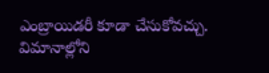ఎంబ్రాయిడరీ కూడా చేసుకోవచ్చు.
విమానాల్లోని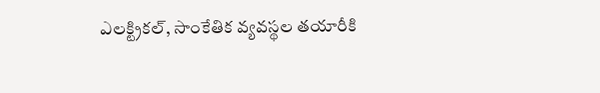ఎలక్ట్రికల్, సాంకేతిక వ్యవస్థల తయారీకి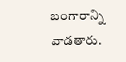బంగారాన్ని వాడతారు.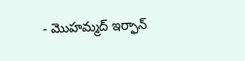- మొహమ్మద్ ఇర్ఫాన్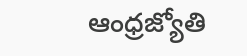ఆంధ్రజ్యోతి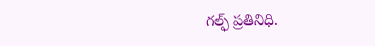గల్ఫ్ ప్రతినిధి.